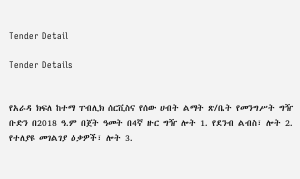Tender Detail

Tender Details


የአራዳ ክፍለ ከተማ ፐብሊክ ሰርቪስና የሰው ሀብት ልማት ጽ/ቤት የመንግሥት ግዥ ቡድን በ2018 ዓ.ም በጀት ዓመት በ4ኛ ዙር ግዥ ሎት 1. የደንብ ልብስ፣ ሎት 2. የተለያዩ መገልገያ ዕቃዎች፣ ሎት 3.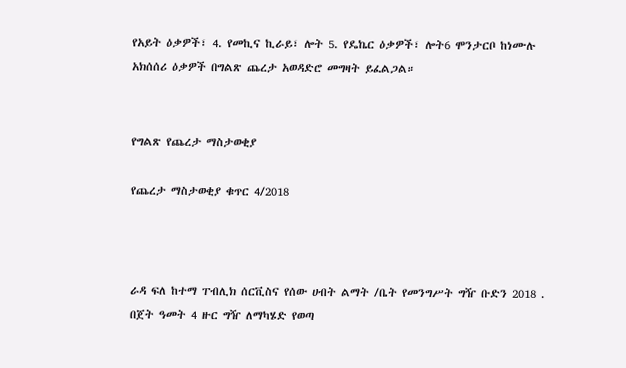የአይት ዕቃዎች፣ 4. የመኪና ኪራይ፣ ሎት 5. የዴኬር ዕቃዎች፣ ሎት6 ሞንታርቦ ከነሙሉ አክሰሰሪ ዕቃዎች በግልጽ ጨረታ አወዳድሮ መግዛት ይፈልጋል።


የግልጽ የጨረታ ማስታወቂያ

የጨረታ ማስታወቂያ ቁጥር 4/2018



ራዳ ፍለ ከተማ ፐብሊክ ሰርቪስና የሰው ሀብት ልማት /ቤት የመንግሥት ግዥ ቡድን 2018 . በጀት ዓመት 4 ዙር ግዥ ለማካሄድ የወጣ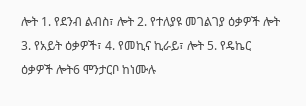ሎት 1. የደንብ ልብስ፣ ሎት 2. የተለያዩ መገልገያ ዕቃዎች ሎት 3. የአይት ዕቃዎች፣ 4. የመኪና ኪራይ፣ ሎት 5. የዴኬር ዕቃዎች ሎት6 ሞንታርቦ ከነሙሉ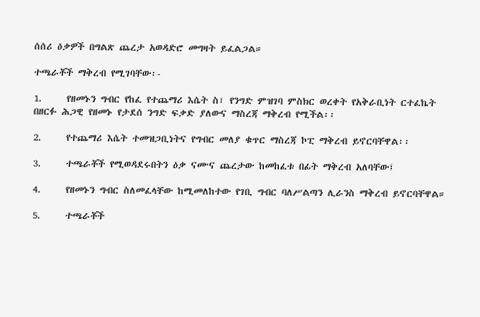ሰሰሪ ዕቃዎች በግልጽ ጨረታ አወዳድሮ መግዛት ይፈልጋል።

ተጫራቾች ማቅረብ የሚገባቸው፡-

1.     የዘመኑን ግብር የከፈ የተጨማሪ እሴት ስ፣ የንግድ ምዝገባ ምስክር ወረቀት የአቅራቢነት ርተፈኬት በዘርፉ ሕጋዊ የዘመኑ የታደሰ ንግድ ፍቃድ ያለውና ማስረጃ ማቅረብ የሚችል፡፡

2.     የተጨማሪ እሴት ተመዝጋቢነትና የግብር መለያ ቁጥር ማስረጃ ኮፒ ማቅረብ ይኖርባቸዋል፡፡

3.     ተጫራቾች የሚወዳደሩበትን ዕቃ ናሙና ጨረታው ከመከፈቱ በፊት ማቅረብ አለባቸው፤

4.     የዘመኑን ግብር ስለመፈላቸው ከሚመለከተው የገቢ ግብር ባለሥልጣን ሊራንስ ማቅረብ ይኖርባቸዋል።

5.     ተጫራቾች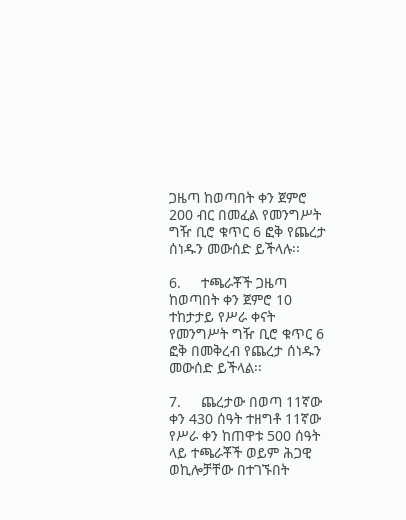ጋዜጣ ከወጣበት ቀን ጀምሮ 200 ብር በመፈል የመንግሥት ግዥ ቢሮ ቁጥር 6 ፎቅ የጨረታ ሰነዱን መውሰድ ይችላሉ፡፡

6.     ተጫራቾች ጋዜጣ ከወጣበት ቀን ጀምሮ 10 ተከታታይ የሥራ ቀናት የመንግሥት ግዥ ቢሮ ቁጥር 6 ፎቅ በመቅረብ የጨረታ ሰነዱን መውሰድ ይችላል፡፡

7.     ጨረታው በወጣ 11ኛው ቀን 430 ሰዓት ተዘግቶ 11ኛው የሥራ ቀን ከጠዋቱ 500 ሰዓት ላይ ተጫራቾች ወይም ሕጋዊ ወኪሎቻቸው በተገኙበት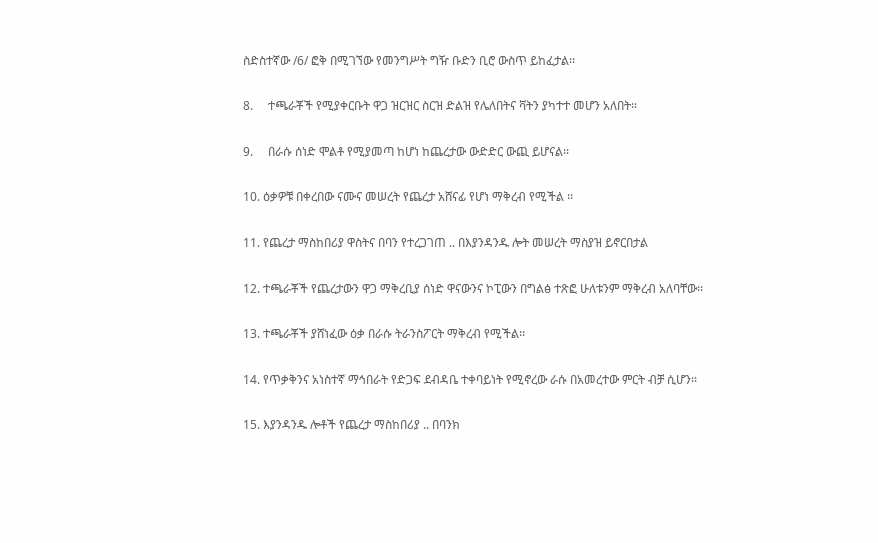ስድስተኛው /6/ ፎቅ በሚገኘው የመንግሥት ግዥ ቡድን ቢሮ ውስጥ ይከፈታል፡፡

8.     ተጫራቾች የሚያቀርቡት ዋጋ ዝርዝር ስርዝ ድልዝ የሌለበትና ቫትን ያካተተ መሆን አለበት፡፡

9.     በራሱ ሰነድ ሞልቶ የሚያመጣ ከሆነ ከጨረታው ውድድር ውጪ ይሆናል፡፡

10. ዕቃዎቹ በቀረበው ናሙና መሠረት የጨረታ አሸናፊ የሆነ ማቅረብ የሚችል ፡፡

11. የጨረታ ማስከበሪያ ዋስትና በባን የተረጋገጠ .. በእያንዳንዱ ሎት መሠረት ማስያዝ ይኖርበታል

12. ተጫራቾች የጨረታውን ዋጋ ማቅረቢያ ሰነድ ዋናውንና ኮፒውን በግልፅ ተጽፎ ሁለቱንም ማቅረብ አለባቸው፡፡

13. ተጫራቾች ያሸነፈው ዕቃ በራሱ ትራንስፖርት ማቅረብ የሚችል፡፡

14. የጥቃቅንና አነስተኛ ማኅበራት የድጋፍ ደብዳቤ ተቀባይነት የሚኖረው ራሱ በአመረተው ምርት ብቻ ሲሆን፡፡

15. እያንዳንዱ ሎቶች የጨረታ ማስከበሪያ .. በባንክ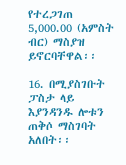የተረጋገጠ 5,000.00 (አምስት ብር) ማስያዝ ይኖርባቸዋል፡፡

16. በሚያስገቡት ፓስታ ላይ እያንዳንዱ ሎቱን ጠቅሶ ማስገባት አለበት፡፡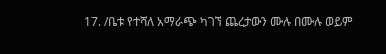17. /ቤቱ የተሻለ አማራጭ ካገኘ ጨረታውን ሙሉ በሙሉ ወይም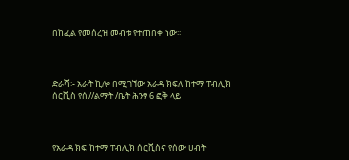በከፈል የመሰረዝ መብቱ የተጠበቀ ነው፡፡



ድራሻ፡- አራት ኪሎ በሚገኘው አራዳ ክፍለ ከተማ ፐብሊክ ሰርቪስ የሰ//ልማት /ቤት ሕንፃ 6 ፎቅ ላይ



የአራዳ ክፍ ከተማ ፐብሊክ ሰርቪስና የሰው ሀብት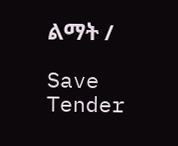ልማት /

Save Tender